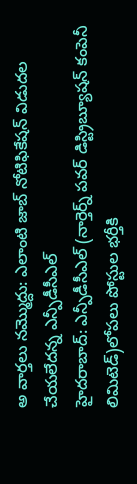అ వార్తలు నమ్మొద్దు: ఎలాంటి జాబ్ నోటిఫికేషన్ విడుదల చేయలేదన్న ఎన్పీడీసీఎల్
హైదరాబాద్: ఎన్పీడీసీఎల్ (నార్తెర్న్ పవర్ డిస్ట్రిబ్యూషన్ కంపెనీ లిమిటెడ్)లోపలు పోస్టుల భర్తీకి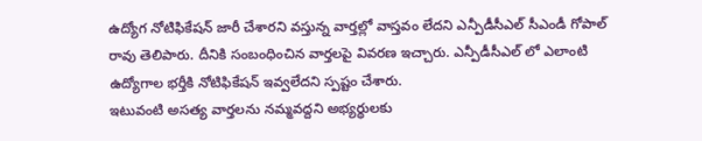ఉద్యోగ నోటిఫికేషన్ జారీ చేశారని వస్తున్న వార్తల్లో వాస్తవం లేదని ఎన్పీడీసీఎల్ సీఎండీ గోపాల్ రావు తెలిపారు. దీనికి సంబంధించిన వార్తలపై వివరణ ఇచ్చారు. ఎన్పీడీసీఎల్ లో ఎలాంటి ఉద్యోగాల భర్తీకి నోటిఫికేషన్ ఇవ్వలేదని స్పష్టం చేశారు.
ఇటువంటి అసత్య వార్తలను నమ్మవద్దని అభ్యర్థులకు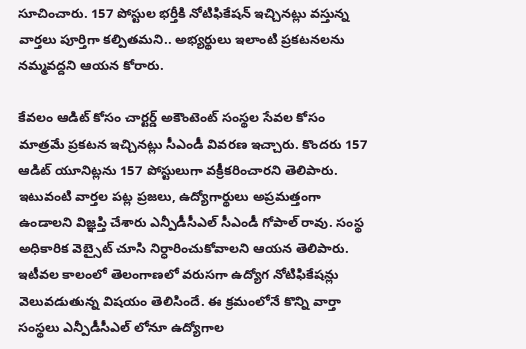సూచించారు. 157 పోస్టుల భర్తీకి నోటిఫికేషన్ ఇచ్చినట్లు వస్తున్న వార్తలు పూర్తిగా కల్పితమని.. అభ్యర్థులు ఇలాంటి ప్రకటనలను నమ్మవద్దని ఆయన కోరారు.

కేవలం ఆడిట్ కోసం చార్టర్డ్ అకౌంటెంట్ సంస్థల సేవల కోసం మాత్రమే ప్రకటన ఇచ్చినట్లు సీఎండీ వివరణ ఇచ్చారు. కొందరు 157 ఆడిట్ యూనిట్లను 157 పోస్టులుగా వక్రీకరించారని తెలిపారు.
ఇటువంటి వార్తల పట్ల ప్రజలు, ఉద్యోగార్థులు అప్రమత్తంగా ఉండాలని విజ్ఞప్తి చేశారు ఎన్పీడీసీఎల్ సీఎండీ గోపాల్ రావు. సంస్థ అధికారిక వెబ్సైట్ చూసి నిర్ధారించుకోవాలని ఆయన తెలిపారు.
ఇటీవల కాలంలో తెలంగాణలో వరుసగా ఉద్యోగ నోటిఫికేషన్లు వెలువడుతున్న విషయం తెలిసిందే. ఈ క్రమంలోనే కొన్ని వార్తా సంస్థలు ఎన్పీడీసీఎల్ లోనూ ఉద్యోగాల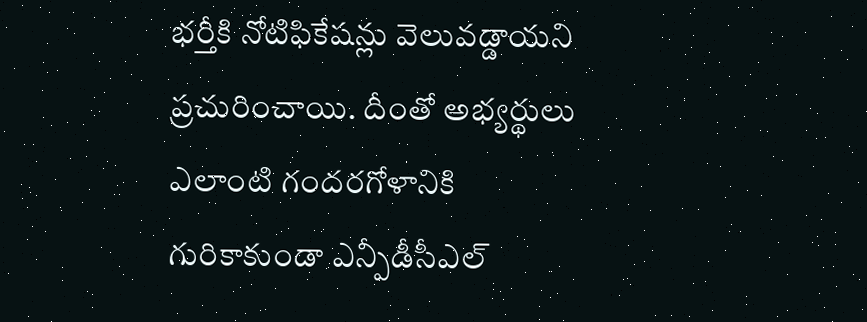భర్తీకి నోటిఫికేషన్లు వెలువడ్డాయని ప్రచురించాయి. దీంతో అభ్యర్థులు ఎలాంటి గందరగోళానికి గురికాకుండా ఎన్పీడీసీఎల్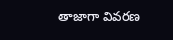తాజాగా వివరణ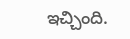ఇచ్చింది.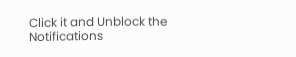Click it and Unblock the Notifications